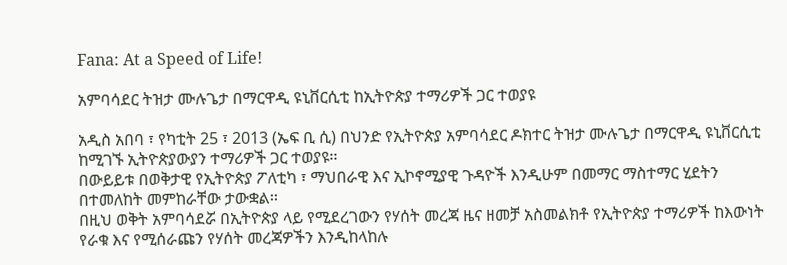Fana: At a Speed of Life!

አምባሳደር ትዝታ ሙሉጌታ በማርዋዲ ዩኒቨርሲቲ ከኢትዮጵያ ተማሪዎች ጋር ተወያዩ

አዲስ አበባ ፣ የካቲት 25 ፣ 2013 (ኤፍ ቢ ሲ) በህንድ የኢትዮጵያ አምባሳደር ዶክተር ትዝታ ሙሉጌታ በማርዋዲ ዩኒቨርሲቲ ከሚገኙ ኢትዮጵያውያን ተማሪዎች ጋር ተወያዩ፡፡
በውይይቱ በወቅታዊ የኢትዮጵያ ፖለቲካ ፣ ማህበራዊ እና ኢኮኖሚያዊ ጉዳዮች እንዲሁም በመማር ማስተማር ሂደትን በተመለከት መምከራቸው ታውቋል፡፡
በዚህ ወቅት አምባሳደሯ በኢትዮጵያ ላይ የሚደረገውን የሃሰት መረጃ ዜና ዘመቻ አስመልክቶ የኢትዮጵያ ተማሪዎች ከእውነት የራቁ እና የሚሰራጩን የሃሰት መረጃዎችን እንዲከላከሉ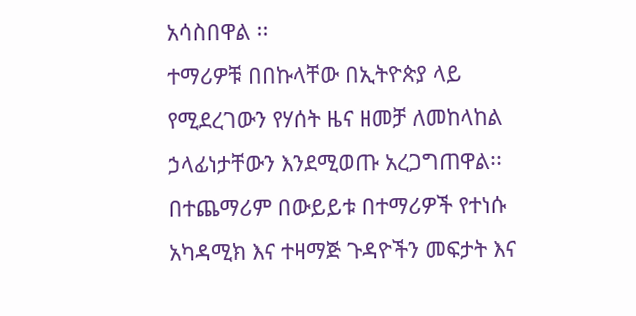አሳስበዋል ፡፡
ተማሪዎቹ በበኩላቸው በኢትዮጵያ ላይ የሚደረገውን የሃሰት ዜና ዘመቻ ለመከላከል ኃላፊነታቸውን እንደሚወጡ አረጋግጠዋል፡፡
በተጨማሪም በውይይቱ በተማሪዎች የተነሱ አካዳሚክ እና ተዛማጅ ጉዳዮችን መፍታት እና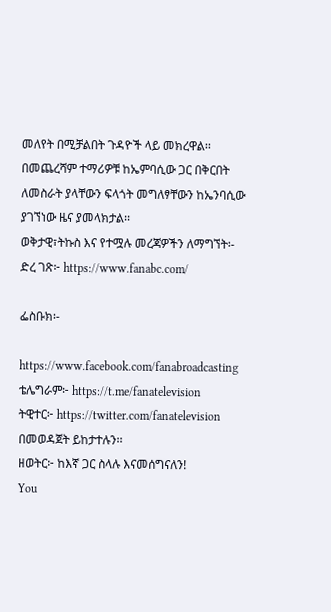መለየት በሚቻልበት ጉዳዮች ላይ መክረዋል፡፡
በመጨረሻም ተማሪዎቹ ከኤምባሲው ጋር በቅርበት ለመስራት ያላቸውን ፍላጎት መግለፃቸውን ከኤንባሲው ያገኘነው ዜና ያመላክታል፡፡
ወቅታዊ፣ትኩስ እና የተሟሉ መረጃዎችን ለማግኘት፡-
ድረ ገጽ፦ https://www.fanabc.com/

ፌስቡክ፡-

https://www.facebook.com/fanabroadcasting
ቴሌግራም፦ https://t.me/fanatelevision
ትዊተር፦ https://twitter.com/fanatelevision በመወዳጀት ይከታተሉን፡፡
ዘወትር፦ ከእኛ ጋር ስላሉ እናመሰግናለን!
You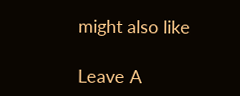might also like

Leave A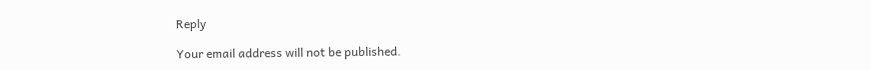Reply

Your email address will not be published.